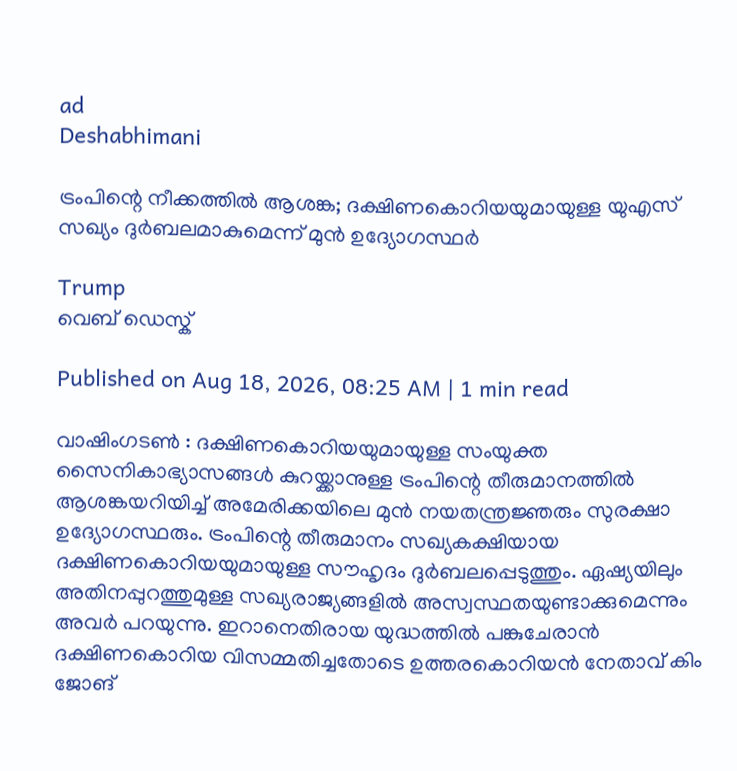ad
Deshabhimani

ട്രംപിന്റെ നീക്കത്തിൽ ആശങ്ക; ദക്ഷിണകൊറിയയുമായുള്ള യുഎസ് സഖ്യം ദുർബലമാകുമെന്ന് മുൻ ഉദ്യോഗസ്ഥർ

Trump
വെബ് ഡെസ്ക്

Published on Aug 18, 2026, 08:25 AM | 1 min read

വാഷിംഗടൺ : ദക്ഷിണകൊറിയയുമായുള്ള സംയുക്ത സൈനികാഭ്യാസങ്ങൾ കുറയ്ക്കാനുള്ള ട്രംപിന്റെ തീരുമാനത്തിൽ ആശങ്കയറിയിച്ച് അമേരിക്കയിലെ മുൻ നയതന്ത്രജ്ഞരും സുരക്ഷാ ഉദ്യോഗസ്ഥരും. ട്രംപിന്റെ തീരുമാനം സഖ്യകക്ഷിയായ ദക്ഷിണകൊറിയയുമായുള്ള സൗഹൃദം ദുർബലപ്പെടുത്തും. ഏഷ്യയിലും അതിനപ്പുറത്തുമുള്ള സഖ്യരാജ്യങ്ങളിൽ അസ്വസ്ഥതയുണ്ടാക്കുമെന്നും അവർ പറയുന്നു. ഇറാനെതിരായ യുദ്ധത്തിൽ പങ്കുചേരാൻ ദക്ഷിണകൊറിയ വിസമ്മതിച്ചതോടെ ഉത്തരകൊറിയൻ നേതാവ് കിം ജോങ്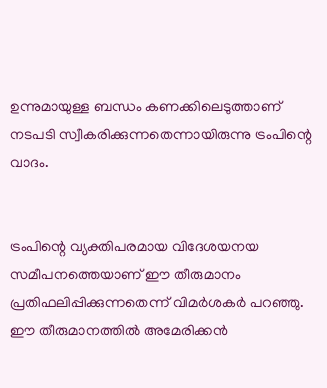ഉന്നുമായുള്ള ബന്ധം കണക്കിലെടുത്താണ് നടപടി സ്വീകരിക്കുന്നതെന്നായിരുന്നു ട്രംപിന്റെ വാദം.


ട്രംപിന്റെ വ്യക്തിപരമായ വിദേശയനയ സമീപനത്തെയാണ് ഈ തീരുമാനം പ്രതിഫലിപ്പിക്കുന്നതെന്ന് വിമർശകർ പറഞ്ഞു. ഈ തീരുമാനത്തിൽ അമേരിക്കൻ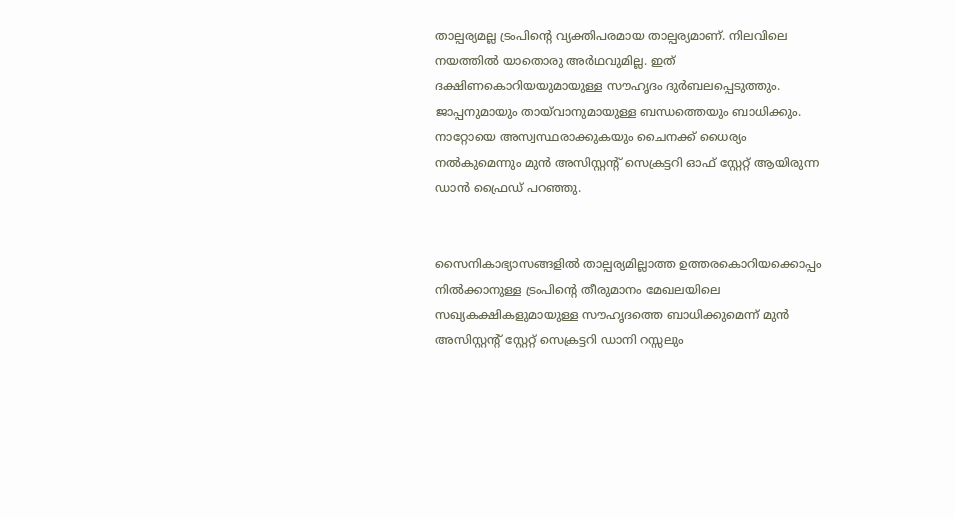താല്പര്യമല്ല ട്രംപിന്റെ വ്യക്തിപരമായ താല്പര്യമാണ്. നിലവിലെ നയത്തിൽ യാതൊരു അർഥവുമില്ല. ഇത് ദക്ഷിണകൊറിയയുമായുള്ള സൗഹൃദം ദുർബലപ്പെടുത്തും. ജാപ്പനുമായും തായ്‌വാനുമായുള്ള ബന്ധത്തെയും ബാധിക്കും. നാറ്റോയെ അസ്വസ്ഥരാക്കുകയും ചൈനക്ക് ധൈര്യം നൽകുമെന്നും മുൻ അസിസ്റ്റന്റ് സെക്രട്ടറി ഓഫ് സ്റ്റേറ്റ് ആയിരുന്ന ഡാൻ ഫ്രൈഡ് പറഞ്ഞു.


സൈനികാഭ്യാസങ്ങളിൽ താല്പര്യമില്ലാത്ത ഉത്തരകൊറിയക്കൊപ്പം നിൽക്കാനുള്ള ട്രംപിന്റെ തീരുമാനം മേഖലയിലെ സഖ്യകക്ഷികളുമായുള്ള സൗഹൃദത്തെ ബാധിക്കുമെന്ന് മുൻ അസിസ്റ്റന്റ് സ്റ്റേറ്റ് സെക്രട്ടറി ഡാനി റസ്സലും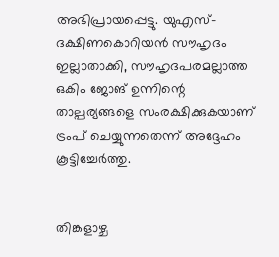അഭിപ്രായപ്പെട്ടു. യുഎസ്-ദക്ഷിണകൊറിയൻ സൗഹൃദം ഇല്ലാതാക്കി, സൗഹൃദപരമല്ലാത്ത ഒകിം ജോങ് ഉന്നിന്റെ താല്പര്യങ്ങളെ സംരക്ഷിക്കുകയാണ് ട്രംപ് ചെയ്യുന്നതെന്ന് അദ്ദേഹം കൂട്ടിച്ചേർത്തു.


തിങ്കളാഴ്ച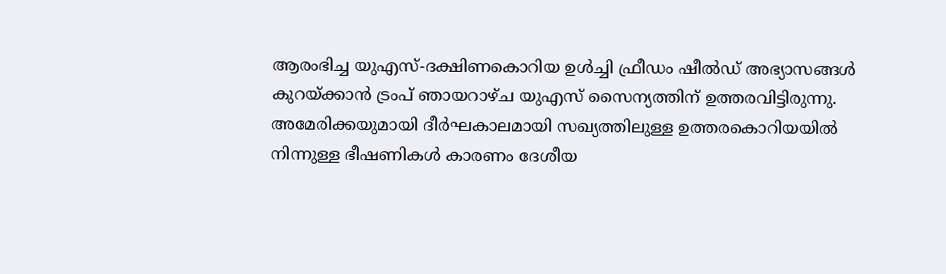ആരംഭിച്ച യുഎസ്-ദക്ഷിണകൊറിയ ഉൾച്ചി ഫ്രീഡം ഷീൽഡ് അഭ്യാസങ്ങൾ കുറയ്ക്കാൻ ട്രംപ് ഞായറാഴ്ച യുഎസ് സൈന്യത്തിന് ഉത്തരവിട്ടിരുന്നു. അമേരിക്കയുമായി ദീർഘകാലമായി സഖ്യത്തിലുള്ള ഉത്തരകൊറിയയിൽ നിന്നുള്ള ഭീഷണികൾ കാരണം ദേശീയ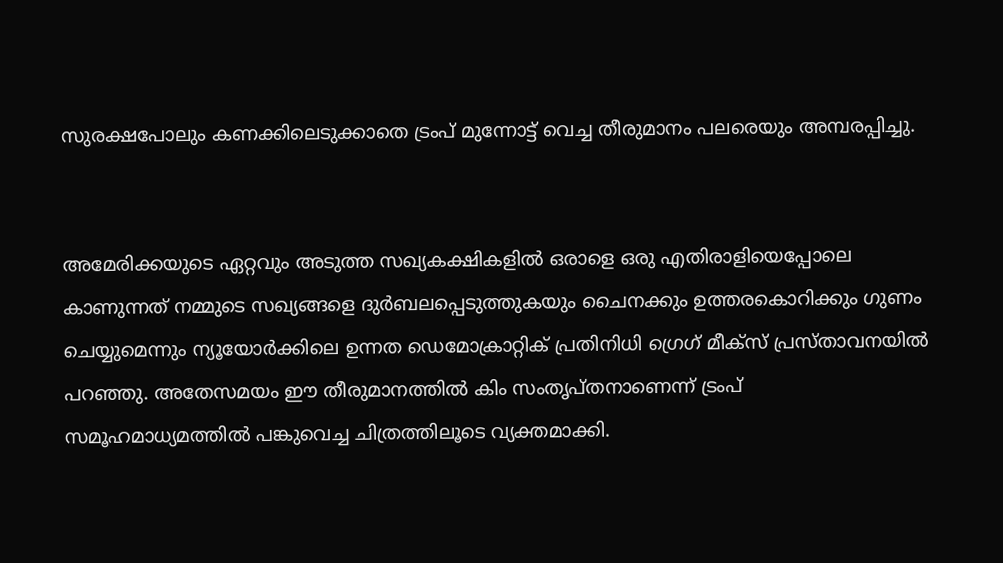സുരക്ഷപോലും കണക്കിലെടുക്കാതെ ട്രംപ് മുന്നോട്ട് വെച്ച തീരുമാനം പലരെയും അമ്പരപ്പിച്ചു.


അമേരിക്കയുടെ ഏറ്റവും അടുത്ത സഖ്യകക്ഷികളിൽ ഒരാളെ ഒരു എതിരാളിയെപ്പോലെ കാണുന്നത് നമ്മുടെ സഖ്യങ്ങളെ ദുർബലപ്പെടുത്തുകയും ചൈനക്കും ഉത്തരകൊറിക്കും ഗുണം ചെയ്യുമെന്നും ന്യൂയോർക്കിലെ ഉന്നത ഡെമോക്രാറ്റിക് പ്രതിനിധി ഗ്രെഗ് മീക്സ് പ്രസ്താവനയിൽ പറഞ്ഞു. അതേസമയം ഈ തീരുമാനത്തിൽ കിം സംതൃപ്തനാണെന്ന് ട്രംപ് സമൂഹമാധ്യമത്തിൽ പങ്കുവെച്ച ചിത്രത്തിലൂടെ വ്യക്തമാക്കി.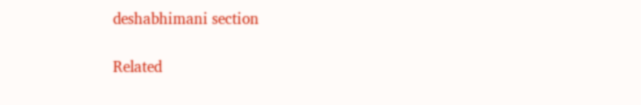deshabhimani section

Related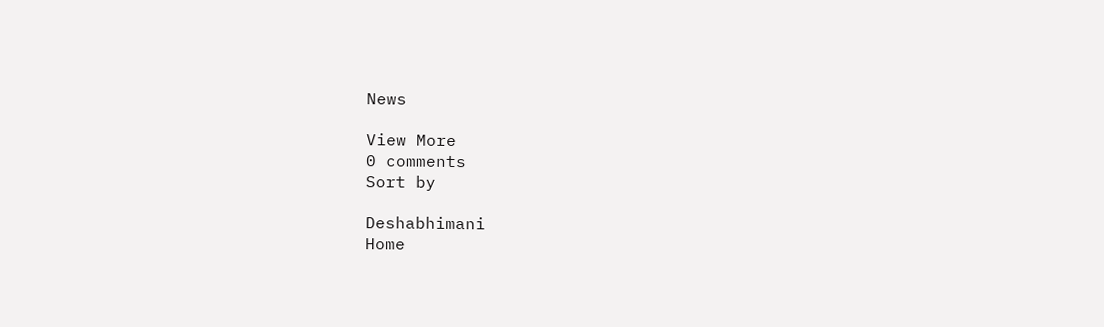News

View More
0 comments
Sort by

Deshabhimani
Home